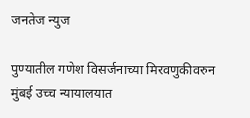जनतेज न्युज

पुण्यातील गणेश विसर्जनाच्या मिरवणुकीवरुन मुंबई उच्च न्यायालयात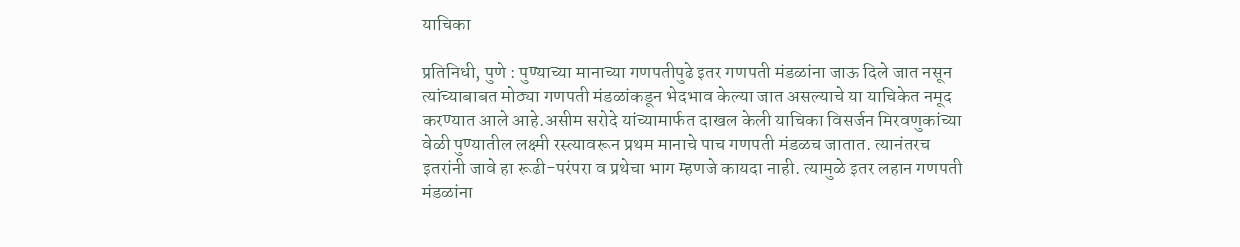याचिका

प्रतिनिधी, पुणे : पुण्याच्या मानाच्या गणपतीपुढे इतर गणपती मंडळांना जाऊ दिले जात नसून त्यांच्याबाबत मोठ्या गणपती मंडळांकडून भेदभाव केल्या जात असल्याचे या याचिकेत नमूद करण्यात आले आहे.असीम सरोदे यांच्यामार्फत दाखल केली याचिका विसर्जन मिरवणुकांच्या वेळी पुण्यातील लक्ष्मी रस्त्यावरून प्रथम मानाचे पाच गणपती मंडळच जातात. त्यानंतरच इतरांनी जावे हा रूढी-परंपरा व प्रथेचा भाग म्हणजे कायदा नाही. त्यामुळे इतर लहान गणपती मंडळांना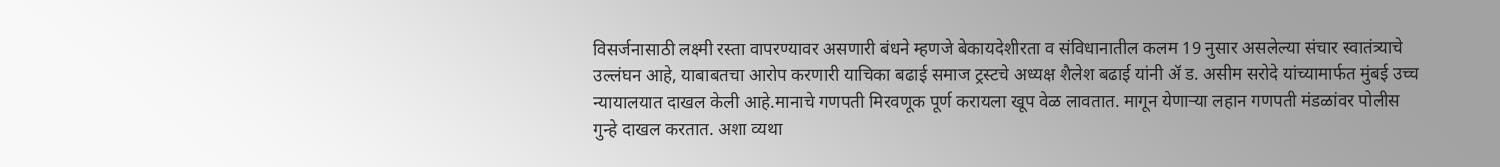विसर्जनासाठी लक्ष्मी रस्ता वापरण्यावर असणारी बंधने म्हणजे बेकायदेशीरता व संविधानातील कलम 19 नुसार असलेल्या संचार स्वातंत्र्याचे उल्लंघन आहे, याबाबतचा आरोप करणारी याचिका बढाई समाज ट्रस्टचे अध्यक्ष शैलेश बढाई यांनी ॲ ड. असीम सरोदे यांच्यामार्फत मुंबई उच्च न्यायालयात दाखल केली आहे.मानाचे गणपती मिरवणूक पूर्ण करायला खूप वेळ लावतात. मागून येणाऱ्या लहान गणपती मंडळांवर पोलीस गुन्हे दाखल करतात. अशा व्यथा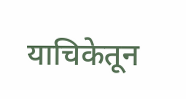याचिकेतून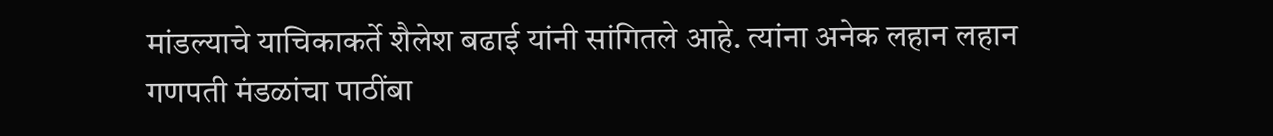मांडल्याचे याचिकाकर्ते शैलेश बढाई यांनी सांगितले आहे. त्यांना अनेक लहान लहान गणपती मंडळांचा पाठींबा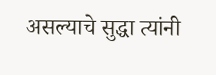असल्याचे सुद्धा त्यांनी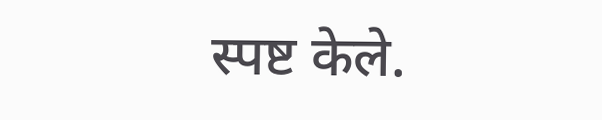स्पष्ट केले.